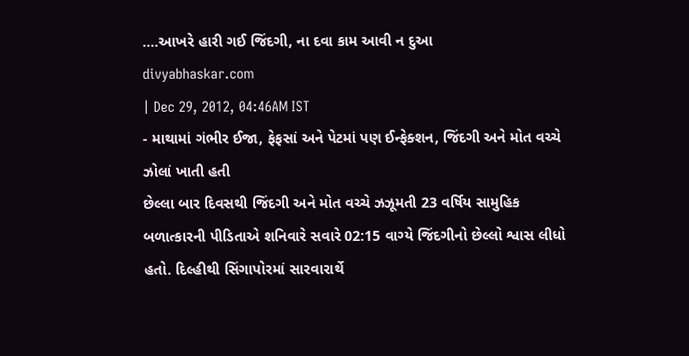....આખરે હારી ગઈ જિંદગી, ના દવા કામ આવી ન દુઆ
divyabhaskar.com
| Dec 29, 2012, 04:46AM IST
- માથામાં ગંભીર ઈજા, ફેફસાં અને પેટમાં પણ ઈન્ફેક્શન, જિંદગી અને મોત વચ્ચે ઝોલાં ખાતી હતી
છેલ્લા બાર દિવસથી જિંદગી અને મોત વચ્ચે ઝઝૂમતી 23 વર્ષિય સામુહિક બળાત્કારની પીડિતાએ શનિવારે સવારે 02:15 વાગ્યે જિંદગીનો છેલ્લો શ્વાસ લીધો હતો. દિલ્હીથી સિંગાપોરમાં સારવારાર્થે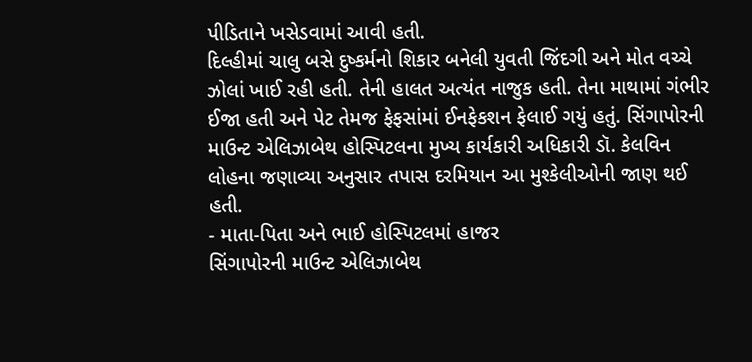પીડિતાને ખસેડવામાં આવી હતી.
દિલ્હીમાં ચાલુ બસે દુષ્કર્મનો શિકાર બનેલી યુવતી જિંદગી અને મોત વચ્ચે ઝોલાં ખાઈ રહી હતી. તેની હાલત અત્યંત નાજુક હતી. તેના માથામાં ગંભીર ઈજા હતી અને પેટ તેમજ ફેફસાંમાં ઈનફેકશન ફેલાઈ ગયું હતું. સિંગાપોરની માઉન્ટ એલિઝાબેથ હોસ્પિટલના મુખ્ય કાર્યકારી અધિકારી ડૉ. કેલવિન લોહના જણાવ્યા અનુસાર તપાસ દરમિયાન આ મુશ્કેલીઓની જાણ થઈ હતી.
- માતા-પિતા અને ભાઈ હોસ્પિટલમાં હાજર
સિંગાપોરની માઉન્ટ એલિઝાબેથ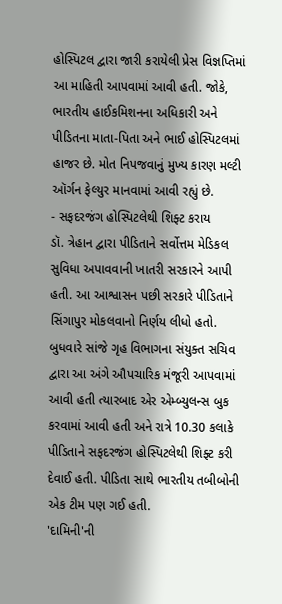હોસ્પિટલ દ્વારા જારી કરાયેલી પ્રેસ વિજ્ઞપ્તિમાં આ માહિતી આપવામાં આવી હતી. જોકે, ભારતીય હાઈકમિશનના અધિકારી અને પીડિતના માતા-પિતા અને ભાઈ હોસ્પિટલમાં હાજર છે. મોત નિપજવાનું મુખ્ય કારણ મલ્ટી ઑર્ગન ફેલ્યુર માનવામાં આવી રહ્યું છે.
- સફદરજંગ હોસ્પિટલેથી શિફ્ટ કરાય
ડૉ. ત્રેહાન દ્વારા પીડિતાને સર્વોત્તમ મેડિકલ સુવિધા અપાવવાની ખાતરી સરકારને આપી હતી. આ આશ્વાસન પછી સરકારે પીડિતાને સિંગાપુર મોકલવાનો નિર્ણય લીધો હતો. બુધવારે સાંજે ગૃહ વિભાગના સંયુક્ત સચિવ દ્વારા આ અંગે ઔપચારિક મંજૂરી આપવામાં આવી હતી ત્યારબાદ એર એમ્બ્યુલન્સ બુક કરવામાં આવી હતી અને રાત્રે 10.30 કલાકે પીડિતાને સફદરજંગ હોસ્પિટલેથી શિફ્ટ કરી દેવાઈ હતી. પીડિતા સાથે ભારતીય તબીબોની એક ટીમ પણ ગઈ હતી.
'દામિની'ની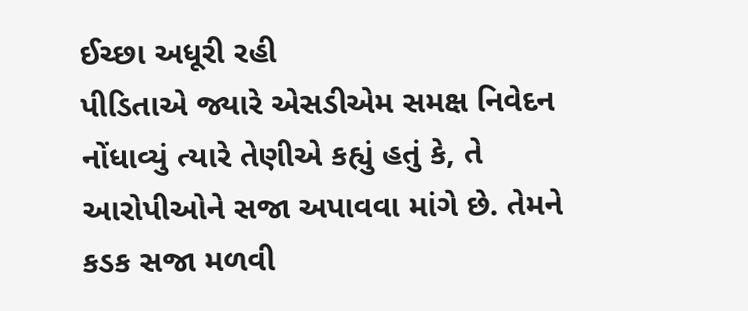ઈચ્છા અધૂરી રહી
પીડિતાએ જ્યારે એસડીએમ સમક્ષ નિવેદન નોંધાવ્યું ત્યારે તેણીએ કહ્યું હતું કે, તે આરોપીઓને સજા અપાવવા માંગે છે. તેમને કડક સજા મળવી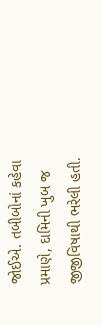જોઈએ. તબીબોનાં કહેવા પ્રમાણે, દામિની ખુબ જ જીજીવિષાથી ભરેલી હતી.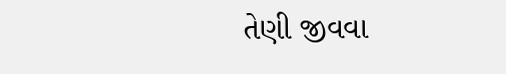તેણી જીવવા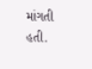માંગતી હતી.